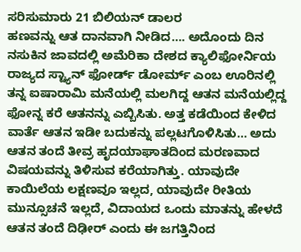ಸರಿಸುಮಾರು 21 ಬಿಲಿಯನ್ ಡಾಲರ
ಹಣವನ್ನು ಆತ ದಾನವಾಗಿ ನೀಡಿದ…. ಅದೊಂದು ದಿನ ನಸುಕಿನ ಜಾವದಲ್ಲಿ ಅಮೆರಿಕಾ ದೇಶದ ಕ್ಯಾಲಿಫೋರ್ನಿಯ ರಾಜ್ಯದ ಸ್ಟ್ಯಾನ್ ಫೋರ್ಡ್ ಡೋರ್ಮ್ ಎಂಬ ಊರಿನಲ್ಲಿ ತನ್ನ ಐಷಾರಾಮಿ ಮನೆಯಲ್ಲಿ ಮಲಗಿದ್ದ ಆತನ ಮನೆಯಲ್ಲಿದ್ದ ಫೋನ್ನ ಕರೆ ಆತನನ್ನು ಎಬ್ಬಿಸಿತು. ಅತ್ತ ಕಡೆಯಿಂದ ಕೇಳಿದ ವಾರ್ತೆ ಆತನ ಇಡೀ ಬದುಕನ್ನು ಪಲ್ಲಟಗೊಳಿಸಿತು… ಅದು ಆತನ ತಂದೆ ತೀವ್ರ ಹೃದಯಾಘಾತದಿಂದ ಮರಣವಾದ ವಿಷಯವನ್ನು ತಿಳಿಸುವ ಕರೆಯಾಗಿತ್ತು. ಯಾವುದೇ ಕಾಯಿಲೆಯ ಲಕ್ಷಣವೂ ಇಲ್ಲದ, ಯಾವುದೇ ರೀತಿಯ ಮುನ್ಸೂಚನೆ ಇಲ್ಲದೆ, ವಿದಾಯದ ಒಂದು ಮಾತನ್ನು ಹೇಳದೆ ಆತನ ತಂದೆ ದಿಢೀರ್ ಎಂದು ಈ ಜಗತ್ತಿನಿಂದ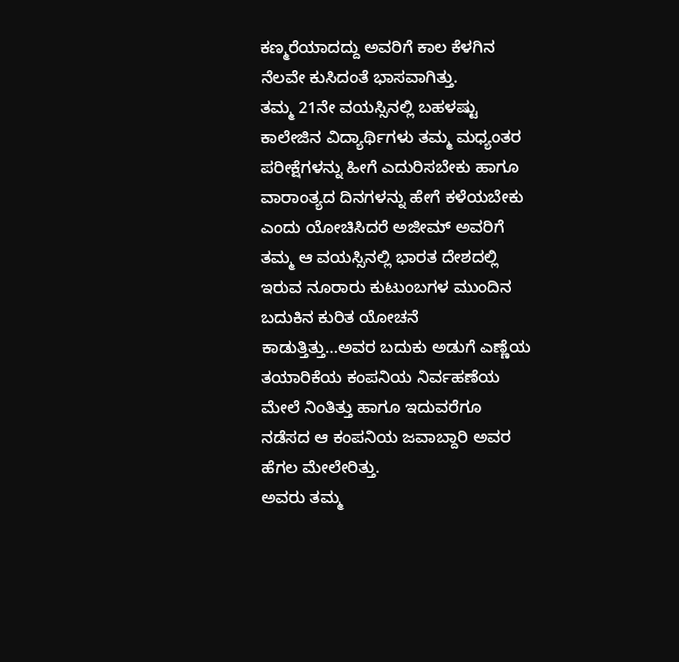ಕಣ್ಮರೆಯಾದದ್ದು ಅವರಿಗೆ ಕಾಲ ಕೆಳಗಿನ ನೆಲವೇ ಕುಸಿದಂತೆ ಭಾಸವಾಗಿತ್ತು.
ತಮ್ಮ 21ನೇ ವಯಸ್ಸಿನಲ್ಲಿ ಬಹಳಷ್ಟು ಕಾಲೇಜಿನ ವಿದ್ಯಾರ್ಥಿಗಳು ತಮ್ಮ ಮಧ್ಯಂತರ ಪರೀಕ್ಷೆಗಳನ್ನು ಹೀಗೆ ಎದುರಿಸಬೇಕು ಹಾಗೂ ವಾರಾಂತ್ಯದ ದಿನಗಳನ್ನು ಹೇಗೆ ಕಳೆಯಬೇಕು ಎಂದು ಯೋಚಿಸಿದರೆ ಅಜೀಮ್ ಅವರಿಗೆ ತಮ್ಮ ಆ ವಯಸ್ಸಿನಲ್ಲಿ ಭಾರತ ದೇಶದಲ್ಲಿ ಇರುವ ನೂರಾರು ಕುಟುಂಬಗಳ ಮುಂದಿನ ಬದುಕಿನ ಕುರಿತ ಯೋಚನೆ ಕಾಡುತ್ತಿತ್ತು…ಅವರ ಬದುಕು ಅಡುಗೆ ಎಣ್ಣೆಯ ತಯಾರಿಕೆಯ ಕಂಪನಿಯ ನಿರ್ವಹಣೆಯ ಮೇಲೆ ನಿಂತಿತ್ತು ಹಾಗೂ ಇದುವರೆಗೂ ನಡೆಸದ ಆ ಕಂಪನಿಯ ಜವಾಬ್ದಾರಿ ಅವರ ಹೆಗಲ ಮೇಲೇರಿತ್ತು.
ಅವರು ತಮ್ಮ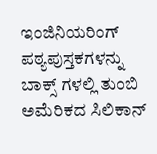ಇಂಜಿನಿಯರಿಂಗ್ ಪಠ್ಯಪುಸ್ತಕಗಳನ್ನು ಬಾಕ್ಸ್ ಗಳಲ್ಲಿ ತುಂಬಿ ಅಮೆರಿಕದ ಸಿಲಿಕಾನ್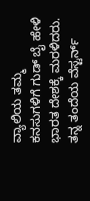ವ್ಯಾಲಿಯ ತಮ್ಮ ಕನಸುಗಳಿಗೆ ಗುಡ್ ಬೈ ಹೇಳಿ ಭಾರತ ದೇಶಕ್ಕೆ ಮರಳಿದರು. ತನ್ನ ತಂದೆಯ ವೆಸ್ಟರ್ನ್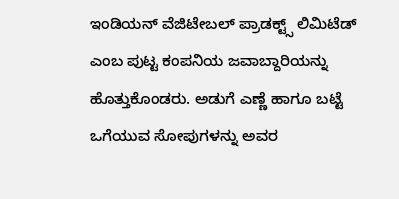ಇಂಡಿಯನ್ ವೆಜಿಟೇಬಲ್ ಪ್ರಾಡಕ್ಟ್ಸ್ ಲಿಮಿಟೆಡ್ ಎಂಬ ಪುಟ್ಟ ಕಂಪನಿಯ ಜವಾಬ್ದಾರಿಯನ್ನು ಹೊತ್ತುಕೊಂಡರು. ಅಡುಗೆ ಎಣ್ಣೆ ಹಾಗೂ ಬಟ್ಟೆ ಒಗೆಯುವ ಸೋಪುಗಳನ್ನು ಅವರ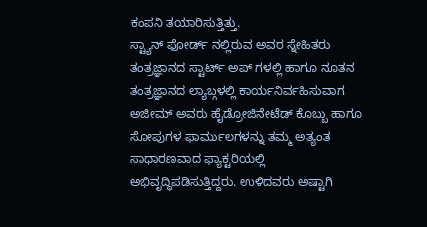ಕಂಪನಿ ತಯಾರಿಸುತ್ತಿತ್ತು.
ಸ್ಟ್ಯಾನ್ ಫೋರ್ಡ್ ನಲ್ಲಿರುವ ಅವರ ಸ್ನೇಹಿತರು ತಂತ್ರಜ್ಞಾನದ ಸ್ಟಾರ್ಟ್ ಅಪ್ ಗಳಲ್ಲಿ ಹಾಗೂ ನೂತನ ತಂತ್ರಜ್ಞಾನದ ಲ್ಯಾಬ್ಗಳಲ್ಲಿ ಕಾರ್ಯನಿರ್ವಹಿಸುವಾಗ ಅಜೀಮ್ ಅವರು ಹೈಡ್ರೋಜಿನೇಟೆಡ್ ಕೊಬ್ಬು ಹಾಗೂ ಸೋಪುಗಳ ಫಾರ್ಮುಲಗಳನ್ನು ತಮ್ಮ ಅತ್ಯಂತ ಸಾಧಾರಣವಾದ ಫ್ಯಾಕ್ಟರಿಯಲ್ಲಿ ಅಭಿವೃದ್ಧಿಪಡಿಸುತ್ತಿದ್ದರು. ಉಳಿದವರು ಅಷ್ಟಾಗಿ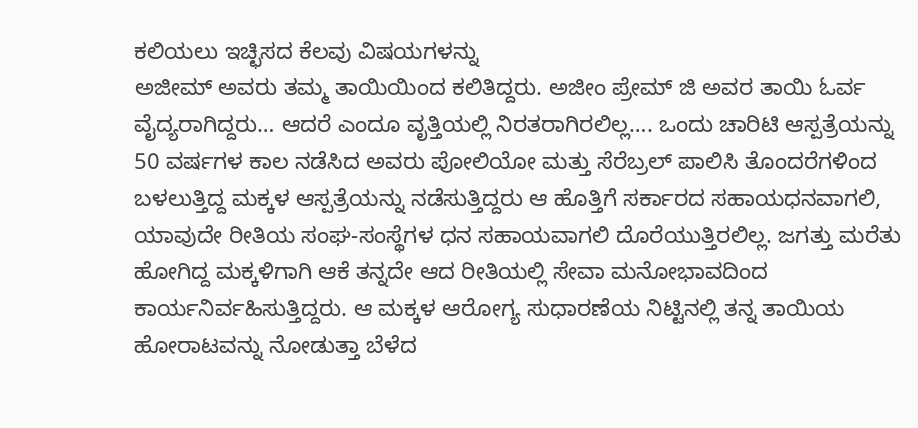ಕಲಿಯಲು ಇಚ್ಛಿಸದ ಕೆಲವು ವಿಷಯಗಳನ್ನು
ಅಜೀಮ್ ಅವರು ತಮ್ಮ ತಾಯಿಯಿಂದ ಕಲಿತಿದ್ದರು. ಅಜೀಂ ಪ್ರೇಮ್ ಜಿ ಅವರ ತಾಯಿ ಓರ್ವ ವೈದ್ಯರಾಗಿದ್ದರು… ಆದರೆ ಎಂದೂ ವೃತ್ತಿಯಲ್ಲಿ ನಿರತರಾಗಿರಲಿಲ್ಲ…. ಒಂದು ಚಾರಿಟಿ ಆಸ್ಪತ್ರೆಯನ್ನು 50 ವರ್ಷಗಳ ಕಾಲ ನಡೆಸಿದ ಅವರು ಪೋಲಿಯೋ ಮತ್ತು ಸೆರೆಬ್ರಲ್ ಪಾಲಿಸಿ ತೊಂದರೆಗಳಿಂದ ಬಳಲುತ್ತಿದ್ದ ಮಕ್ಕಳ ಆಸ್ಪತ್ರೆಯನ್ನು ನಡೆಸುತ್ತಿದ್ದರು ಆ ಹೊತ್ತಿಗೆ ಸರ್ಕಾರದ ಸಹಾಯಧನವಾಗಲಿ, ಯಾವುದೇ ರೀತಿಯ ಸಂಘ-ಸಂಸ್ಥೆಗಳ ಧನ ಸಹಾಯವಾಗಲಿ ದೊರೆಯುತ್ತಿರಲಿಲ್ಲ. ಜಗತ್ತು ಮರೆತು ಹೋಗಿದ್ದ ಮಕ್ಕಳಿಗಾಗಿ ಆಕೆ ತನ್ನದೇ ಆದ ರೀತಿಯಲ್ಲಿ ಸೇವಾ ಮನೋಭಾವದಿಂದ ಕಾರ್ಯನಿರ್ವಹಿಸುತ್ತಿದ್ದರು. ಆ ಮಕ್ಕಳ ಆರೋಗ್ಯ ಸುಧಾರಣೆಯ ನಿಟ್ಟಿನಲ್ಲಿ ತನ್ನ ತಾಯಿಯ ಹೋರಾಟವನ್ನು ನೋಡುತ್ತಾ ಬೆಳೆದ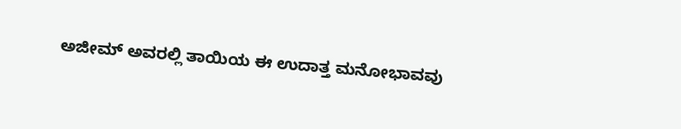ಅಜೀಮ್ ಅವರಲ್ಲಿ ತಾಯಿಯ ಈ ಉದಾತ್ತ ಮನೋಭಾವವು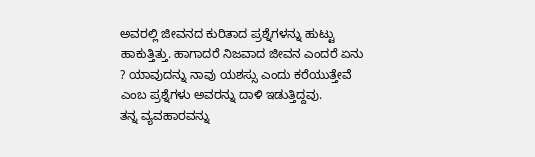ಅವರಲ್ಲಿ ಜೀವನದ ಕುರಿತಾದ ಪ್ರಶ್ನೆಗಳನ್ನು ಹುಟ್ಟು ಹಾಕುತ್ತಿತ್ತು. ಹಾಗಾದರೆ ನಿಜವಾದ ಜೀವನ ಎಂದರೆ ಏನು ? ಯಾವುದನ್ನು ನಾವು ಯಶಸ್ಸು ಎಂದು ಕರೆಯುತ್ತೇವೆ ಎಂಬ ಪ್ರಶ್ನೆಗಳು ಅವರನ್ನು ದಾಳಿ ಇಡುತ್ತಿದ್ದವು.
ತನ್ನ ವ್ಯವಹಾರವನ್ನು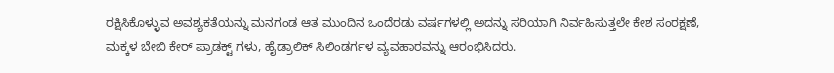ರಕ್ಷಿಸಿಕೊಳ್ಳುವ ಅವಶ್ಯಕತೆಯನ್ನು ಮನಗಂಡ ಆತ ಮುಂದಿನ ಒಂದೆರಡು ವರ್ಷಗಳಲ್ಲಿ ಅದನ್ನು ಸರಿಯಾಗಿ ನಿರ್ವಹಿಸುತ್ತಲೇ ಕೇಶ ಸಂರಕ್ಷಣೆ, ಮಕ್ಕಳ ಬೇಬಿ ಕೇರ್ ಪ್ರಾಡಕ್ಟ್ ಗಳು, ಹೈಡ್ರಾಲಿಕ್ ಸಿಲಿಂಡರ್ಗಳ ವ್ಯವಹಾರವನ್ನು ಆರಂಭಿಸಿದರು.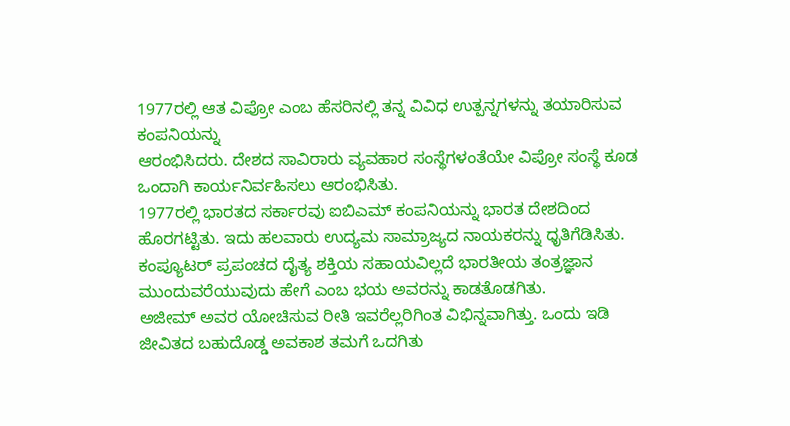1977ರಲ್ಲಿ ಆತ ವಿಪ್ರೋ ಎಂಬ ಹೆಸರಿನಲ್ಲಿ ತನ್ನ ವಿವಿಧ ಉತ್ಪನ್ನಗಳನ್ನು ತಯಾರಿಸುವ ಕಂಪನಿಯನ್ನು
ಆರಂಭಿಸಿದರು. ದೇಶದ ಸಾವಿರಾರು ವ್ಯವಹಾರ ಸಂಸ್ಥೆಗಳಂತೆಯೇ ವಿಪ್ರೋ ಸಂಸ್ಥೆ ಕೂಡ ಒಂದಾಗಿ ಕಾರ್ಯನಿರ್ವಹಿಸಲು ಆರಂಭಿಸಿತು.
1977ರಲ್ಲಿ ಭಾರತದ ಸರ್ಕಾರವು ಐಬಿಎಮ್ ಕಂಪನಿಯನ್ನು ಭಾರತ ದೇಶದಿಂದ ಹೊರಗಟ್ಟಿತು. ಇದು ಹಲವಾರು ಉದ್ಯಮ ಸಾಮ್ರಾಜ್ಯದ ನಾಯಕರನ್ನು ಧೃತಿಗೆಡಿಸಿತು. ಕಂಪ್ಯೂಟರ್ ಪ್ರಪಂಚದ ದೈತ್ಯ ಶಕ್ತಿಯ ಸಹಾಯವಿಲ್ಲದೆ ಭಾರತೀಯ ತಂತ್ರಜ್ಞಾನ ಮುಂದುವರೆಯುವುದು ಹೇಗೆ ಎಂಬ ಭಯ ಅವರನ್ನು ಕಾಡತೊಡಗಿತು.
ಅಜೀಮ್ ಅವರ ಯೋಚಿಸುವ ರೀತಿ ಇವರೆಲ್ಲರಿಗಿಂತ ವಿಭಿನ್ನವಾಗಿತ್ತು. ಒಂದು ಇಡಿ ಜೀವಿತದ ಬಹುದೊಡ್ಡ ಅವಕಾಶ ತಮಗೆ ಒದಗಿತು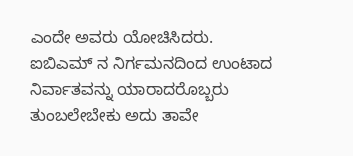ಎಂದೇ ಅವರು ಯೋಚಿಸಿದರು. ಐಬಿಎಮ್ ನ ನಿರ್ಗಮನದಿಂದ ಉಂಟಾದ ನಿರ್ವಾತವನ್ನು ಯಾರಾದರೊಬ್ಬರು ತುಂಬಲೇಬೇಕು ಅದು ತಾವೇ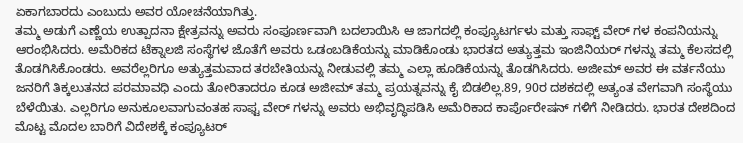ಏಕಾಗಬಾರದು ಎಂಬುದು ಅವರ ಯೋಚನೆಯಾಗಿತ್ತು.
ತಮ್ಮ ಅಡುಗೆ ಎಣ್ಣೆಯ ಉತ್ಪಾದನಾ ಕ್ಷೇತ್ರವನ್ನು ಅವರು ಸಂಪೂರ್ಣವಾಗಿ ಬದಲಾಯಿಸಿ ಆ ಜಾಗದಲ್ಲಿ ಕಂಪ್ಯೂಟರ್ಗಳು ಮತ್ತು ಸಾಫ್ಟ್ ವೇರ್ ಗಳ ಕಂಪನಿಯನ್ನು ಆರಂಭಿಸಿದರು. ಅಮೆರಿಕದ ಟೆಕ್ನಾಲಜಿ ಸಂಸ್ಥೆಗಳ ಜೊತೆಗೆ ಅವರು ಒಡಂಬಡಿಕೆಯನ್ನು ಮಾಡಿಕೊಂಡು ಭಾರತದ ಅತ್ಯುತ್ತಮ ಇಂಜಿನಿಯರ್ ಗಳನ್ನು ತಮ್ಮ ಕೆಲಸದಲ್ಲಿ ತೊಡಗಿಸಿಕೊಂಡರು. ಅವರೆಲ್ಲರಿಗೂ ಅತ್ಯುತ್ತಮವಾದ ತರಬೇತಿಯನ್ನು ನೀಡುವಲ್ಲಿ ತಮ್ಮ ಎಲ್ಲಾ ಹೂಡಿಕೆಯನ್ನು ತೊಡಗಿಸಿದರು. ಅಜೀಮ್ ಅವರ ಈ ವರ್ತನೆಯು ಜನರಿಗೆ ತಿಕ್ಕಲುತನದ ಪರಮಾವಧಿ ಎಂದು ತೋರಿತಾದರೂ ಕೂಡ ಅಜೀಮ್ ತಮ್ಮ ಪ್ರಯತ್ನವನ್ನು ಕೈ ಬಿಡಲಿಲ್ಲ.89, 90ರ ದಶಕದಲ್ಲಿ ಅತ್ಯಂತ ವೇಗವಾಗಿ ಸಂಸ್ಥೆಯು ಬೆಳೆಯಿತು. ಎಲ್ಲರಿಗೂ ಅನುಕೂಲವಾಗುವಂತಹ ಸಾಫ್ಟ ವೇರ್ ಗಳನ್ನು ಅವರು ಅಭಿವೃದ್ಧಿಪಡಿಸಿ ಅಮೆರಿಕಾದ ಕಾರ್ಪೊರೇಷನ್ ಗಳಿಗೆ ನೀಡಿದರು. ಭಾರತ ದೇಶದಿಂದ ಮೊಟ್ಟ ಮೊದಲ ಬಾರಿಗೆ ವಿದೇಶಕ್ಕೆ ಕಂಪ್ಯೂಟರ್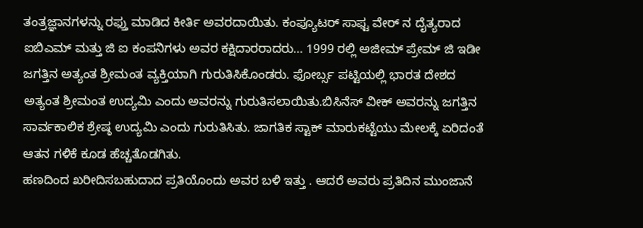ತಂತ್ರಜ್ಞಾನಗಳನ್ನು ರಫ್ತು ಮಾಡಿದ ಕೀರ್ತಿ ಅವರದಾಯಿತು. ಕಂಪ್ಯೂಟರ್ ಸಾಫ್ಟ ವೇರ್ ನ ದೈತ್ಯರಾದ ಐಬಿಎಮ್ ಮತ್ತು ಜಿ ಐ ಕಂಪನಿಗಳು ಅವರ ಕಕ್ಷಿದಾರರಾದರು… 1999 ರಲ್ಲಿ ಅಜೀಮ್ ಪ್ರೇಮ್ ಜಿ ಇಡೀ ಜಗತ್ತಿನ ಅತ್ಯಂತ ಶ್ರೀಮಂತ ವ್ಯಕ್ತಿಯಾಗಿ ಗುರುತಿಸಿಕೊಂಡರು. ಫೋರ್ಬ್ಸ ಪಟ್ಟಿಯಲ್ಲಿ ಭಾರತ ದೇಶದ ಅತ್ಯಂತ ಶ್ರೀಮಂತ ಉದ್ಯಮಿ ಎಂದು ಅವರನ್ನು ಗುರುತಿಸಲಾಯಿತು.ಬಿಸಿನೆಸ್ ವೀಕ್ ಅವರನ್ನು ಜಗತ್ತಿನ ಸಾರ್ವಕಾಲಿಕ ಶ್ರೇಷ್ಠ ಉದ್ಯಮಿ ಎಂದು ಗುರುತಿಸಿತು. ಜಾಗತಿಕ ಸ್ಟಾಕ್ ಮಾರುಕಟ್ಟೆಯು ಮೇಲಕ್ಕೆ ಏರಿದಂತೆ ಆತನ ಗಳಿಕೆ ಕೂಡ ಹೆಚ್ಚತೊಡಗಿತು.
ಹಣದಿಂದ ಖರೀದಿಸಬಹುದಾದ ಪ್ರತಿಯೊಂದು ಅವರ ಬಳಿ ಇತ್ತು . ಆದರೆ ಅವರು ಪ್ರತಿದಿನ ಮುಂಜಾನೆ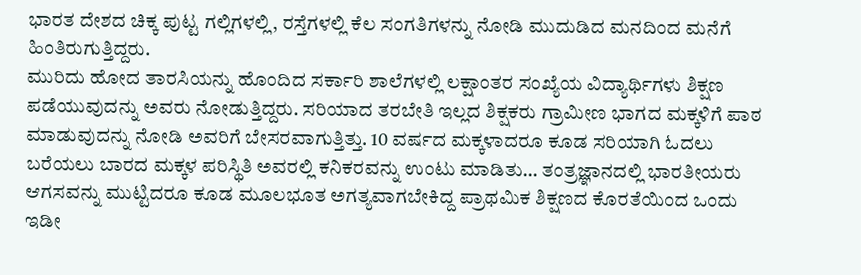ಭಾರತ ದೇಶದ ಚಿಕ್ಕ ಪುಟ್ಟ ಗಲ್ಲಿಗಳಲ್ಲಿ, ರಸ್ತೆಗಳಲ್ಲಿ ಕೆಲ ಸಂಗತಿಗಳನ್ನು ನೋಡಿ ಮುದುಡಿದ ಮನದಿಂದ ಮನೆಗೆ ಹಿಂತಿರುಗುತ್ತಿದ್ದರು.
ಮುರಿದು ಹೋದ ತಾರಸಿಯನ್ನು ಹೊಂದಿದ ಸರ್ಕಾರಿ ಶಾಲೆಗಳಲ್ಲಿ ಲಕ್ಷಾಂತರ ಸಂಖ್ಯೆಯ ವಿದ್ಯಾರ್ಥಿಗಳು ಶಿಕ್ಷಣ ಪಡೆಯುವುದನ್ನು ಅವರು ನೋಡುತ್ತಿದ್ದರು. ಸರಿಯಾದ ತರಬೇತಿ ಇಲ್ಲದ ಶಿಕ್ಷಕರು ಗ್ರಾಮೀಣ ಭಾಗದ ಮಕ್ಕಳಿಗೆ ಪಾಠ ಮಾಡುವುದನ್ನು ನೋಡಿ ಅವರಿಗೆ ಬೇಸರವಾಗುತ್ತಿತ್ತು. 10 ವರ್ಷದ ಮಕ್ಕಳಾದರೂ ಕೂಡ ಸರಿಯಾಗಿ ಓದಲು ಬರೆಯಲು ಬಾರದ ಮಕ್ಕಳ ಪರಿಸ್ಥಿತಿ ಅವರಲ್ಲಿ ಕನಿಕರವನ್ನು ಉಂಟು ಮಾಡಿತು… ತಂತ್ರಜ್ಞಾನದಲ್ಲಿ ಭಾರತೀಯರು ಆಗಸವನ್ನು ಮುಟ್ಟಿದರೂ ಕೂಡ ಮೂಲಭೂತ ಅಗತ್ಯವಾಗಬೇಕಿದ್ದ ಪ್ರಾಥಮಿಕ ಶಿಕ್ಷಣದ ಕೊರತೆಯಿಂದ ಒಂದು ಇಡೀ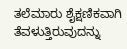ತಲೆಮಾರು ಶೈಕ್ಷಣಿಕವಾಗಿ ತೆವಳುತ್ತಿರುವುದನ್ನು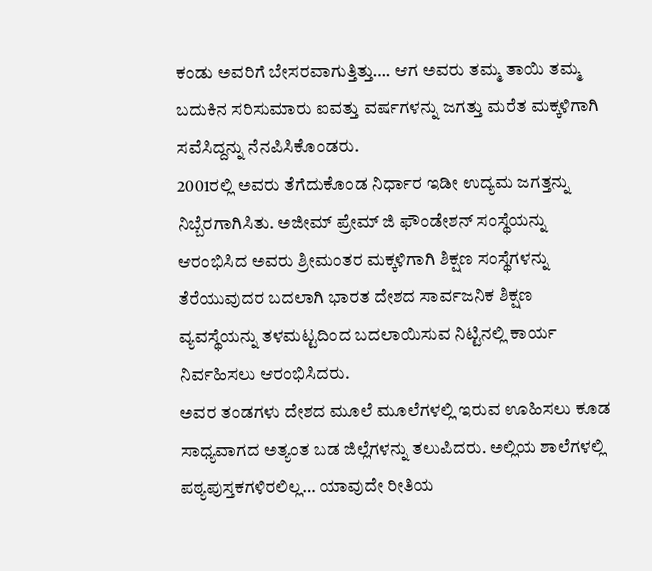ಕಂಡು ಅವರಿಗೆ ಬೇಸರವಾಗುತ್ತಿತ್ತು…. ಆಗ ಅವರು ತಮ್ಮ ತಾಯಿ ತಮ್ಮ ಬದುಕಿನ ಸರಿಸುಮಾರು ಐವತ್ತು ವರ್ಷಗಳನ್ನು ಜಗತ್ತು ಮರೆತ ಮಕ್ಕಳಿಗಾಗಿ ಸವೆಸಿದ್ದನ್ನು ನೆನಪಿಸಿಕೊಂಡರು.
2001ರಲ್ಲಿ ಅವರು ತೆಗೆದುಕೊಂಡ ನಿರ್ಧಾರ ಇಡೀ ಉದ್ಯಮ ಜಗತ್ತನ್ನು ನಿಬ್ಬೆರಗಾಗಿಸಿತು. ಅಜೀಮ್ ಪ್ರೇಮ್ ಜಿ ಫೌಂಡೇಶನ್ ಸಂಸ್ಥೆಯನ್ನು ಆರಂಭಿಸಿದ ಅವರು ಶ್ರೀಮಂತರ ಮಕ್ಕಳಿಗಾಗಿ ಶಿಕ್ಷಣ ಸಂಸ್ಥೆಗಳನ್ನು ತೆರೆಯುವುದರ ಬದಲಾಗಿ ಭಾರತ ದೇಶದ ಸಾರ್ವಜನಿಕ ಶಿಕ್ಷಣ ವ್ಯವಸ್ಥೆಯನ್ನು ತಳಮಟ್ಟದಿಂದ ಬದಲಾಯಿಸುವ ನಿಟ್ಟಿನಲ್ಲಿ ಕಾರ್ಯ ನಿರ್ವಹಿಸಲು ಆರಂಭಿಸಿದರು.
ಅವರ ತಂಡಗಳು ದೇಶದ ಮೂಲೆ ಮೂಲೆಗಳಲ್ಲಿ ಇರುವ ಊಹಿಸಲು ಕೂಡ ಸಾಧ್ಯವಾಗದ ಅತ್ಯಂತ ಬಡ ಜಿಲ್ಲೆಗಳನ್ನು ತಲುಪಿದರು. ಅಲ್ಲಿಯ ಶಾಲೆಗಳಲ್ಲಿ ಪಠ್ಯಪುಸ್ತಕಗಳಿರಲಿಲ್ಲ… ಯಾವುದೇ ರೀತಿಯ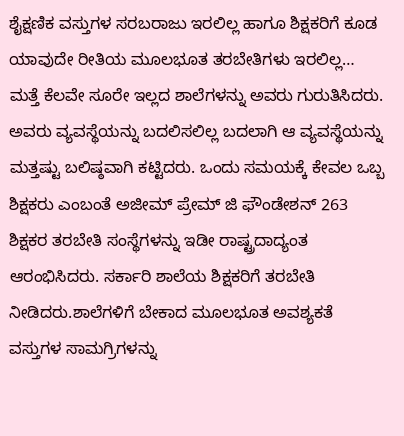ಶೈಕ್ಷಣಿಕ ವಸ್ತುಗಳ ಸರಬರಾಜು ಇರಲಿಲ್ಲ ಹಾಗೂ ಶಿಕ್ಷಕರಿಗೆ ಕೂಡ ಯಾವುದೇ ರೀತಿಯ ಮೂಲಭೂತ ತರಬೇತಿಗಳು ಇರಲಿಲ್ಲ… ಮತ್ತೆ ಕೆಲವೇ ಸೂರೇ ಇಲ್ಲದ ಶಾಲೆಗಳನ್ನು ಅವರು ಗುರುತಿಸಿದರು. ಅವರು ವ್ಯವಸ್ಥೆಯನ್ನು ಬದಲಿಸಲಿಲ್ಲ ಬದಲಾಗಿ ಆ ವ್ಯವಸ್ಥೆಯನ್ನು ಮತ್ತಷ್ಟು ಬಲಿಷ್ಠವಾಗಿ ಕಟ್ಟಿದರು. ಒಂದು ಸಮಯಕ್ಕೆ ಕೇವಲ ಒಬ್ಬ ಶಿಕ್ಷಕರು ಎಂಬಂತೆ ಅಜೀಮ್ ಪ್ರೇಮ್ ಜಿ ಫೌಂಡೇಶನ್ 263 ಶಿಕ್ಷಕರ ತರಬೇತಿ ಸಂಸ್ಥೆಗಳನ್ನು ಇಡೀ ರಾಷ್ಟ್ರದಾದ್ಯಂತ ಆರಂಭಿಸಿದರು. ಸರ್ಕಾರಿ ಶಾಲೆಯ ಶಿಕ್ಷಕರಿಗೆ ತರಬೇತಿ ನೀಡಿದರು.ಶಾಲೆಗಳಿಗೆ ಬೇಕಾದ ಮೂಲಭೂತ ಅವಶ್ಯಕತೆ ವಸ್ತುಗಳ ಸಾಮಗ್ರಿಗಳನ್ನು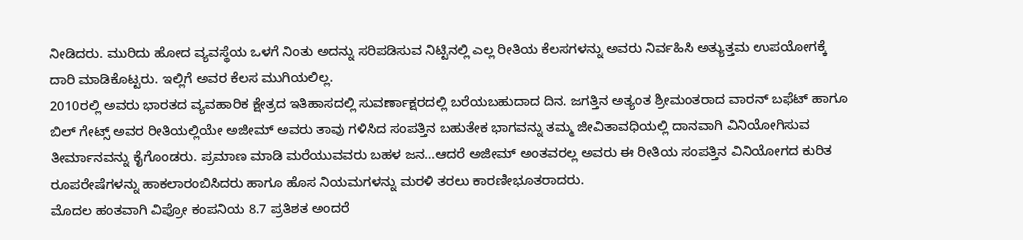ನೀಡಿದರು. ಮುರಿದು ಹೋದ ವ್ಯವಸ್ಥೆಯ ಒಳಗೆ ನಿಂತು ಅದನ್ನು ಸರಿಪಡಿಸುವ ನಿಟ್ಟಿನಲ್ಲಿ ಎಲ್ಲ ರೀತಿಯ ಕೆಲಸಗಳನ್ನು ಅವರು ನಿರ್ವಹಿಸಿ ಅತ್ಯುತ್ತಮ ಉಪಯೋಗಕ್ಕೆ ದಾರಿ ಮಾಡಿಕೊಟ್ಟರು. ಇಲ್ಲಿಗೆ ಅವರ ಕೆಲಸ ಮುಗಿಯಲಿಲ್ಲ.
2010ರಲ್ಲಿ ಅವರು ಭಾರತದ ವ್ಯವಹಾರಿಕ ಕ್ಷೇತ್ರದ ಇತಿಹಾಸದಲ್ಲಿ ಸುವರ್ಣಾಕ್ಷರದಲ್ಲಿ ಬರೆಯಬಹುದಾದ ದಿನ. ಜಗತ್ತಿನ ಅತ್ಯಂತ ಶ್ರೀಮಂತರಾದ ವಾರನ್ ಬಫೆಟ್ ಹಾಗೂ ಬಿಲ್ ಗೇಟ್ಸ್ ಅವರ ರೀತಿಯಲ್ಲಿಯೇ ಅಜೀಮ್ ಅವರು ತಾವು ಗಳಿಸಿದ ಸಂಪತ್ತಿನ ಬಹುತೇಕ ಭಾಗವನ್ನು ತಮ್ಮ ಜೀವಿತಾವಧಿಯಲ್ಲಿ ದಾನವಾಗಿ ವಿನಿಯೋಗಿಸುವ ತೀರ್ಮಾನವನ್ನು ಕೈಗೊಂಡರು. ಪ್ರಮಾಣ ಮಾಡಿ ಮರೆಯುವವರು ಬಹಳ ಜನ…ಆದರೆ ಅಜೀಮ್ ಅಂತವರಲ್ಲ ಅವರು ಈ ರೀತಿಯ ಸಂಪತ್ತಿನ ವಿನಿಯೋಗದ ಕುರಿತ ರೂಪರೇಷೆಗಳನ್ನು ಹಾಕಲಾರಂಬಿಸಿದರು ಹಾಗೂ ಹೊಸ ನಿಯಮಗಳನ್ನು ಮರಳಿ ತರಲು ಕಾರಣೀಭೂತರಾದರು.
ಮೊದಲ ಹಂತವಾಗಿ ವಿಪ್ರೋ ಕಂಪನಿಯ 8.7 ಪ್ರತಿಶತ ಅಂದರೆ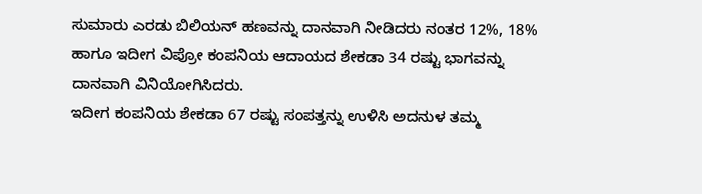ಸುಮಾರು ಎರಡು ಬಿಲಿಯನ್ ಹಣವನ್ನು ದಾನವಾಗಿ ನೀಡಿದರು ನಂತರ 12%, 18% ಹಾಗೂ ಇದೀಗ ವಿಪ್ರೋ ಕಂಪನಿಯ ಆದಾಯದ ಶೇಕಡಾ 34 ರಷ್ಟು ಭಾಗವನ್ನು ದಾನವಾಗಿ ವಿನಿಯೋಗಿಸಿದರು.
ಇದೀಗ ಕಂಪನಿಯ ಶೇಕಡಾ 67 ರಷ್ಟು ಸಂಪತ್ತನ್ನು ಉಳಿಸಿ ಅದನುಳ ತಮ್ಮ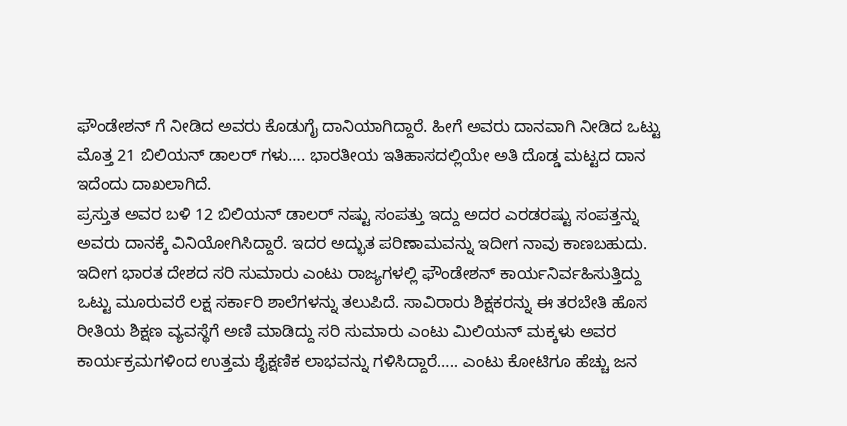ಫೌಂಡೇಶನ್ ಗೆ ನೀಡಿದ ಅವರು ಕೊಡುಗೈ ದಾನಿಯಾಗಿದ್ದಾರೆ. ಹೀಗೆ ಅವರು ದಾನವಾಗಿ ನೀಡಿದ ಒಟ್ಟು ಮೊತ್ತ 21 ಬಿಲಿಯನ್ ಡಾಲರ್ ಗಳು…. ಭಾರತೀಯ ಇತಿಹಾಸದಲ್ಲಿಯೇ ಅತಿ ದೊಡ್ಡ ಮಟ್ಟದ ದಾನ ಇದೆಂದು ದಾಖಲಾಗಿದೆ.
ಪ್ರಸ್ತುತ ಅವರ ಬಳಿ 12 ಬಿಲಿಯನ್ ಡಾಲರ್ ನಷ್ಟು ಸಂಪತ್ತು ಇದ್ದು ಅದರ ಎರಡರಷ್ಟು ಸಂಪತ್ತನ್ನು ಅವರು ದಾನಕ್ಕೆ ವಿನಿಯೋಗಿಸಿದ್ದಾರೆ. ಇದರ ಅದ್ಭುತ ಪರಿಣಾಮವನ್ನು ಇದೀಗ ನಾವು ಕಾಣಬಹುದು.
ಇದೀಗ ಭಾರತ ದೇಶದ ಸರಿ ಸುಮಾರು ಎಂಟು ರಾಜ್ಯಗಳಲ್ಲಿ ಫೌಂಡೇಶನ್ ಕಾರ್ಯನಿರ್ವಹಿಸುತ್ತಿದ್ದು ಒಟ್ಟು ಮೂರುವರೆ ಲಕ್ಷ ಸರ್ಕಾರಿ ಶಾಲೆಗಳನ್ನು ತಲುಪಿದೆ. ಸಾವಿರಾರು ಶಿಕ್ಷಕರನ್ನು ಈ ತರಬೇತಿ ಹೊಸ ರೀತಿಯ ಶಿಕ್ಷಣ ವ್ಯವಸ್ಥೆಗೆ ಅಣಿ ಮಾಡಿದ್ದು ಸರಿ ಸುಮಾರು ಎಂಟು ಮಿಲಿಯನ್ ಮಕ್ಕಳು ಅವರ ಕಾರ್ಯಕ್ರಮಗಳಿಂದ ಉತ್ತಮ ಶೈಕ್ಷಣಿಕ ಲಾಭವನ್ನು ಗಳಿಸಿದ್ದಾರೆ….. ಎಂಟು ಕೋಟಿಗೂ ಹೆಚ್ಚು ಜನ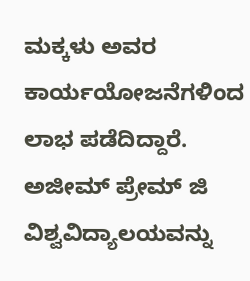ಮಕ್ಕಳು ಅವರ ಕಾರ್ಯಯೋಜನೆಗಳಿಂದ ಲಾಭ ಪಡೆದಿದ್ದಾರೆ.
ಅಜೀಮ್ ಪ್ರೇಮ್ ಜಿ ವಿಶ್ವವಿದ್ಯಾಲಯವನ್ನು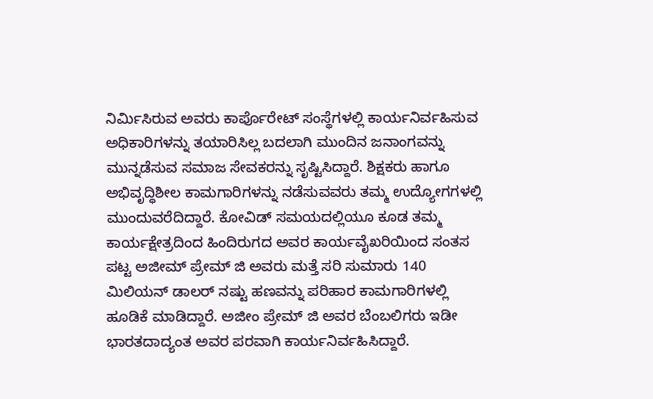ನಿರ್ಮಿಸಿರುವ ಅವರು ಕಾರ್ಪೊರೇಟ್ ಸಂಸ್ಥೆಗಳಲ್ಲಿ ಕಾರ್ಯನಿರ್ವಹಿಸುವ ಅಧಿಕಾರಿಗಳನ್ನು ತಯಾರಿಸಿಲ್ಲ ಬದಲಾಗಿ ಮುಂದಿನ ಜನಾಂಗವನ್ನು ಮುನ್ನಡೆಸುವ ಸಮಾಜ ಸೇವಕರನ್ನು ಸೃಷ್ಟಿಸಿದ್ದಾರೆ. ಶಿಕ್ಷಕರು ಹಾಗೂ ಅಭಿವೃದ್ಧಿಶೀಲ ಕಾಮಗಾರಿಗಳನ್ನು ನಡೆಸುವವರು ತಮ್ಮ ಉದ್ಯೋಗಗಳಲ್ಲಿ ಮುಂದುವರೆದಿದ್ದಾರೆ. ಕೋವಿಡ್ ಸಮಯದಲ್ಲಿಯೂ ಕೂಡ ತಮ್ಮ ಕಾರ್ಯಕ್ಷೇತ್ರದಿಂದ ಹಿಂದಿರುಗದ ಅವರ ಕಾರ್ಯವೈಖರಿಯಿಂದ ಸಂತಸ ಪಟ್ಟ ಅಜೀಮ್ ಪ್ರೇಮ್ ಜಿ ಅವರು ಮತ್ತೆ ಸರಿ ಸುಮಾರು 140 ಮಿಲಿಯನ್ ಡಾಲರ್ ನಷ್ಟು ಹಣವನ್ನು ಪರಿಹಾರ ಕಾಮಗಾರಿಗಳಲ್ಲಿ ಹೂಡಿಕೆ ಮಾಡಿದ್ದಾರೆ. ಅಜೀಂ ಪ್ರೇಮ್ ಜಿ ಅವರ ಬೆಂಬಲಿಗರು ಇಡೀ ಭಾರತದಾದ್ಯಂತ ಅವರ ಪರವಾಗಿ ಕಾರ್ಯನಿರ್ವಹಿಸಿದ್ದಾರೆ.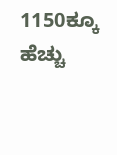1150ಕ್ಕೂ ಹೆಚ್ಚು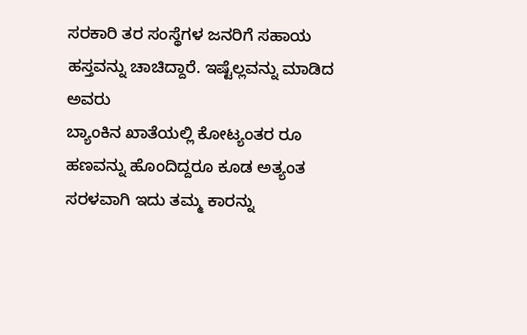ಸರಕಾರಿ ತರ ಸಂಸ್ಥೆಗಳ ಜನರಿಗೆ ಸಹಾಯ ಹಸ್ತವನ್ನು ಚಾಚಿದ್ದಾರೆ. ಇಷ್ಟೆಲ್ಲವನ್ನು ಮಾಡಿದ ಅವರು
ಬ್ಯಾಂಕಿನ ಖಾತೆಯಲ್ಲಿ ಕೋಟ್ಯಂತರ ರೂ ಹಣವನ್ನು ಹೊಂದಿದ್ದರೂ ಕೂಡ ಅತ್ಯಂತ ಸರಳವಾಗಿ ಇದು ತಮ್ಮ ಕಾರನ್ನು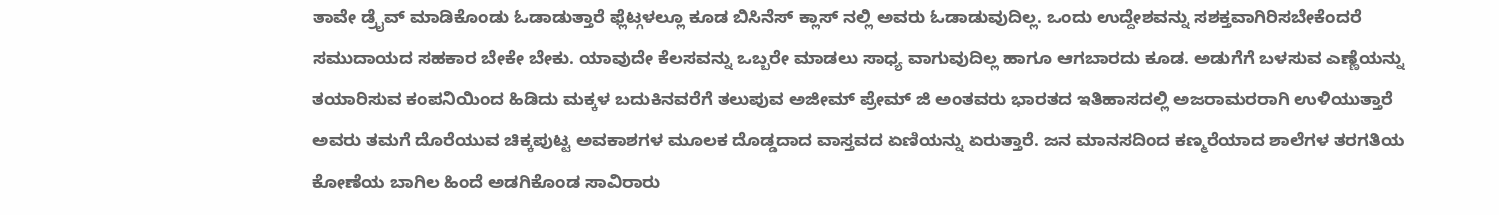ತಾವೇ ಡ್ರೈವ್ ಮಾಡಿಕೊಂಡು ಓಡಾಡುತ್ತಾರೆ ಫ್ಲೆಟ್ಗಳಲ್ಲೂ ಕೂಡ ಬಿಸಿನೆಸ್ ಕ್ಲಾಸ್ ನಲ್ಲಿ ಅವರು ಓಡಾಡುವುದಿಲ್ಲ. ಒಂದು ಉದ್ದೇಶವನ್ನು ಸಶಕ್ತವಾಗಿರಿಸಬೇಕೆಂದರೆ ಸಮುದಾಯದ ಸಹಕಾರ ಬೇಕೇ ಬೇಕು. ಯಾವುದೇ ಕೆಲಸವನ್ನು ಒಬ್ಬರೇ ಮಾಡಲು ಸಾಧ್ಯ ವಾಗುವುದಿಲ್ಲ ಹಾಗೂ ಆಗಬಾರದು ಕೂಡ. ಅಡುಗೆಗೆ ಬಳಸುವ ಎಣ್ಣೆಯನ್ನು ತಯಾರಿಸುವ ಕಂಪನಿಯಿಂದ ಹಿಡಿದು ಮಕ್ಕಳ ಬದುಕಿನವರೆಗೆ ತಲುಪುವ ಅಜೀಮ್ ಪ್ರೇಮ್ ಜಿ ಅಂತವರು ಭಾರತದ ಇತಿಹಾಸದಲ್ಲಿ ಅಜರಾಮರರಾಗಿ ಉಳಿಯುತ್ತಾರೆ
ಅವರು ತಮಗೆ ದೊರೆಯುವ ಚಿಕ್ಕಪುಟ್ಟ ಅವಕಾಶಗಳ ಮೂಲಕ ದೊಡ್ಡದಾದ ವಾಸ್ತವದ ಏಣಿಯನ್ನು ಏರುತ್ತಾರೆ. ಜನ ಮಾನಸದಿಂದ ಕಣ್ಮರೆಯಾದ ಶಾಲೆಗಳ ತರಗತಿಯ ಕೋಣೆಯ ಬಾಗಿಲ ಹಿಂದೆ ಅಡಗಿಕೊಂಡ ಸಾವಿರಾರು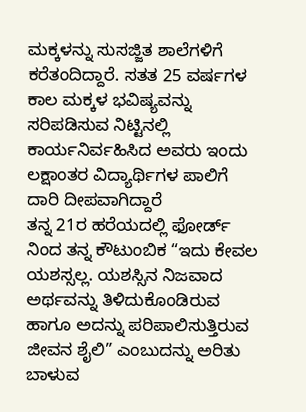ಮಕ್ಕಳನ್ನು ಸುಸಜ್ಜಿತ ಶಾಲೆಗಳಿಗೆ ಕರೆತಂದಿದ್ದಾರೆ. ಸತತ 25 ವರ್ಷಗಳ ಕಾಲ ಮಕ್ಕಳ ಭವಿಷ್ಯವನ್ನು ಸರಿಪಡಿಸುವ ನಿಟ್ಟಿನಲ್ಲಿ ಕಾರ್ಯನಿರ್ವಹಿಸಿದ ಅವರು ಇಂದು ಲಕ್ಷಾಂತರ ವಿದ್ಯಾರ್ಥಿಗಳ ಪಾಲಿಗೆ ದಾರಿ ದೀಪವಾಗಿದ್ದಾರೆ
ತನ್ನ 21ರ ಹರೆಯದಲ್ಲಿ ಫೋರ್ಡ್ ನಿಂದ ತನ್ನ ಕೌಟುಂಬಿಕ “ಇದು ಕೇವಲ ಯಶಸ್ಸಲ್ಲ. ಯಶಸ್ಸಿನ ನಿಜವಾದ ಅರ್ಥವನ್ನು ತಿಳಿದುಕೊಂಡಿರುವ ಹಾಗೂ ಅದನ್ನು ಪರಿಪಾಲಿಸುತ್ತಿರುವ ಜೀವನ ಶೈಲಿ” ಎಂಬುದನ್ನು ಅರಿತು ಬಾಳುವ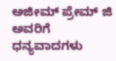ಅಜೀಮ್ ಪ್ರೇಮ್ ಜಿ ಅವರಿಗೆ ಧನ್ಯವಾದಗಳು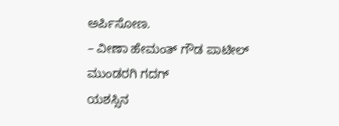ಅರ್ಪಿಸೋಣ.
– ವೀಣಾ ಹೇಮಂತ್ ಗೌಡ ಪಾಟೀಲ್ ಮುಂಡರಗಿ ಗದಗ್
ಯಶಸ್ಸಿನ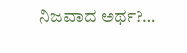ನಿಜವಾದ ಅರ್ಥ?…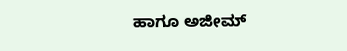ಹಾಗೂ ಅಜೀಮ್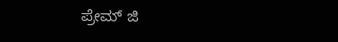ಪ್ರೇಮ್ ಜಿ